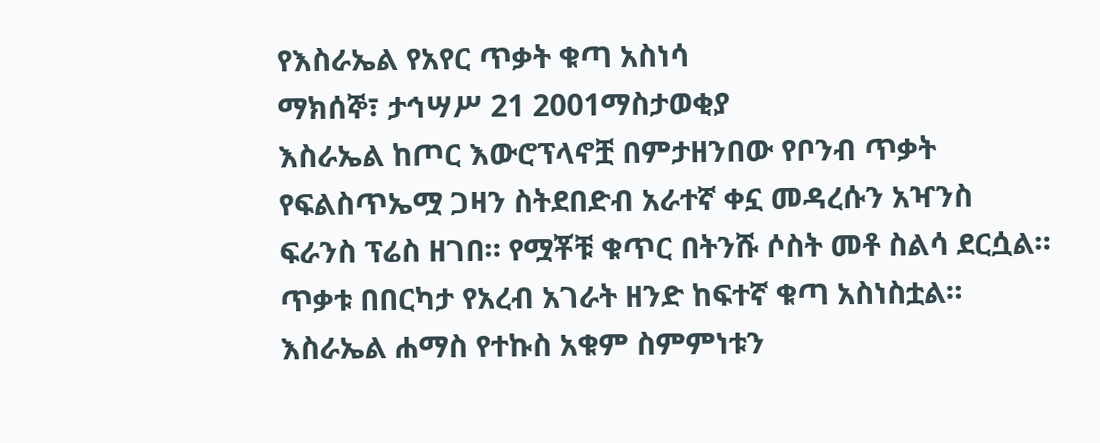የእስራኤል የአየር ጥቃት ቁጣ አስነሳ
ማክሰኞ፣ ታኅሣሥ 21 2001ማስታወቂያ
እስራኤል ከጦር እውሮፕላኖቿ በምታዘንበው የቦንብ ጥቃት የፍልስጥኤሟ ጋዛን ስትደበድብ አራተኛ ቀኗ መዳረሱን አዣንስ ፍራንስ ፕሬስ ዘገበ። የሟቾቹ ቁጥር በትንሹ ሶስት መቶ ስልሳ ደርሷል። ጥቃቱ በበርካታ የአረብ አገራት ዘንድ ከፍተኛ ቁጣ አስነስቷል። እስራኤል ሐማስ የተኩስ አቁም ስምምነቱን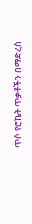ጥሶ የሮኬት ጥቃቶችን በማድረስ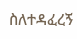ስለተዳፈረኝ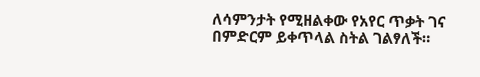ለሳምንታት የሚዘልቀው የአየር ጥቃት ገና በምድርም ይቀጥላል ስትል ገልፃለች።